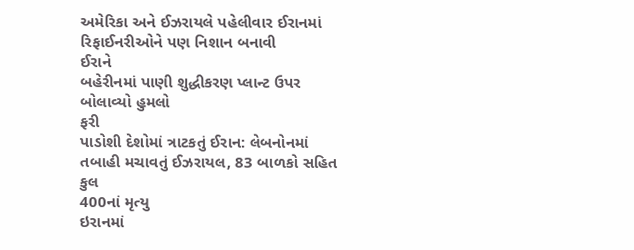અમેરિકા અને ઈઝરાયલે પહેલીવાર ઈરાનમાં રિફાઈનરીઓને પણ નિશાન બનાવી
ઈરાને
બહેરીનમાં પાણી શુદ્ધીકરણ પ્લાન્ટ ઉપર બોલાવ્યો હુમલો
ફરી
પાડોશી દેશોમાં ત્રાટકતું ઈરાન: લેબનોનમાં તબાહી મચાવતું ઈઝરાયલ, 83 બાળકો સહિત કુલ
400નાં મૃત્યુ
ઇરાનમાં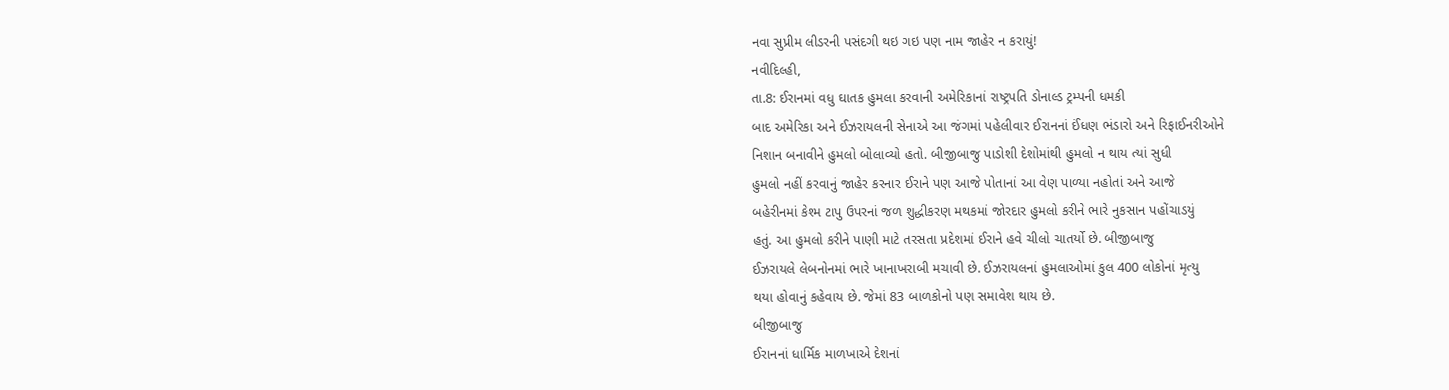નવા સુપ્રીમ લીડરની પસંદગી થઇ ગઇ પણ નામ જાહેર ન કરાયું!
નવીદિલ્હી,
તા.8: ઈરાનમાં વધુ ઘાતક હુમલા કરવાની અમેરિકાનાં રાષ્ટ્રપતિ ડોનાલ્ડ ટ્રમ્પની ધમકી
બાદ અમેરિકા અને ઈઝરાયલની સેનાએ આ જંગમાં પહેલીવાર ઈરાનનાં ઈંધણ ભંડારો અને રિફાઈનરીઓને
નિશાન બનાવીને હુમલો બોલાવ્યો હતો. બીજીબાજુ પાડોશી દેશોમાંથી હુમલો ન થાય ત્યાં સુધી
હુમલો નહીં કરવાનું જાહેર કરનાર ઈરાને પણ આજે પોતાનાં આ વેણ પાળ્યા નહોતાં અને આજે
બહેરીનમાં કેશ્મ ટાપુ ઉપરનાં જળ શુદ્ધીકરણ મથકમાં જોરદાર હુમલો કરીને ભારે નુકસાન પહોંચાડયું
હતું. આ હુમલો કરીને પાણી માટે તરસતા પ્રદેશમાં ઈરાને હવે ચીલો ચાતર્યો છે. બીજીબાજુ
ઈઝરાયલે લેબનોનમાં ભારે ખાનાખરાબી મચાવી છે. ઈઝરાયલનાં હુમલાઓમાં કુલ 400 લોકોનાં મૃત્યુ
થયા હોવાનું કહેવાય છે. જેમાં 83 બાળકોનો પણ સમાવેશ થાય છે.
બીજીબાજુ
ઈરાનનાં ધાર્મિક માળખાએ દેશનાં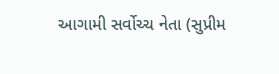આગામી સર્વોચ્ચ નેતા (સુપ્રીમ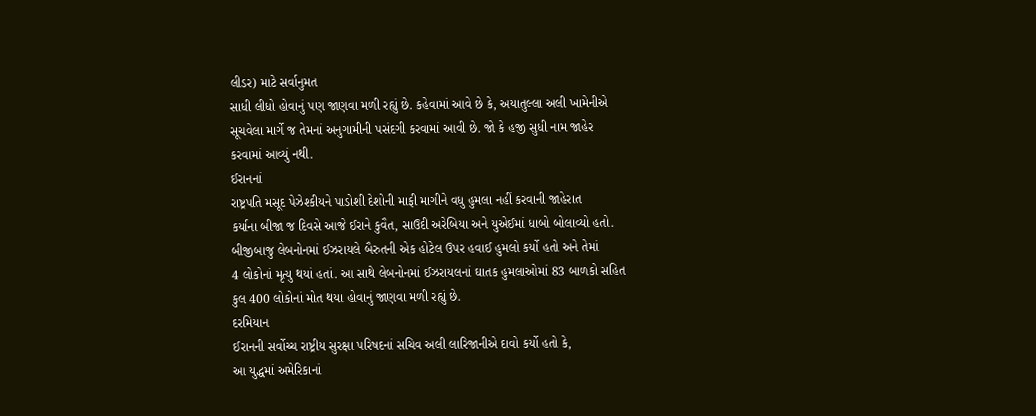લીડર) માટે સર્વાનુમત
સાધી લીધો હોવાનું પણ જાણવા મળી રહ્યું છે. કહેવામાં આવે છે કે, અયાતુલ્લા અલી ખામેનીએ
સૂચવેલા માર્ગે જ તેમનાં અનુગામીની પસંદગી કરવામાં આવી છે. જો કે હજી સુધી નામ જાહેર
કરવામાં આવ્યું નથી.
ઈરાનનાં
રાષ્ટ્રપતિ મસૂદ પેઝેશ્કીયને પાડોશી દેશોની માફી માગીને વધુ હુમલા નહીં કરવાની જાહેરાત
કર્યાના બીજા જ દિવસે આજે ઈરાને કુવૈત, સાઉદી અરેબિયા અને યુએઈમાં ધાબો બોલાવ્યો હતો.
બીજીબાજુ લેબનોનમાં ઈઝરાયલે બૈરુતની એક હોટેલ ઉપર હવાઈ હુમલો કર્યો હતો અને તેમાં
4 લોકોનાં મૃત્યુ થયાં હતાં. આ સાથે લેબનોનમાં ઈઝરાયલનાં ઘાતક હુમલાઓમાં 83 બાળકો સહિત
કુલ 400 લોકોનાં મોત થયા હોવાનું જાણવા મળી રહ્યું છે.
દરમિયાન
ઈરાનની સર્વોચ્ચ રાષ્ટ્રીય સુરક્ષા પરિષદનાં સચિવ અલી લારિજાનીએ દાવો કર્યો હતો કે,
આ યુદ્ધમાં અમેરિકાનાં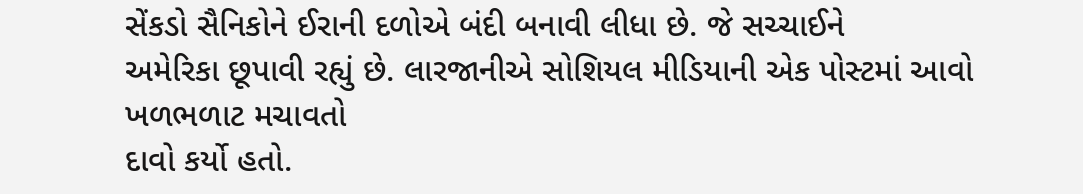સેંકડો સૈનિકોને ઈરાની દળોએ બંદી બનાવી લીધા છે. જે સચ્ચાઈને
અમેરિકા છૂપાવી રહ્યું છે. લારજાનીએ સોશિયલ મીડિયાની એક પોસ્ટમાં આવો ખળભળાટ મચાવતો
દાવો કર્યો હતો.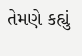તેમણે કહ્યું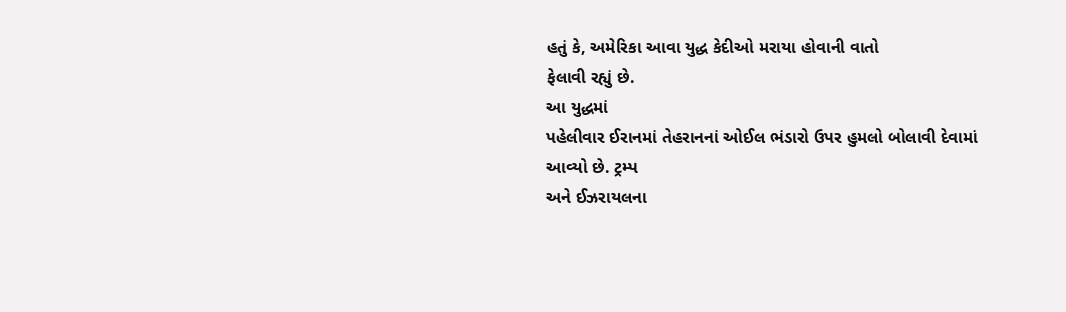હતું કે, અમેરિકા આવા યુદ્ધ કેદીઓ મરાયા હોવાની વાતો
ફેલાવી રહ્યું છે.
આ યુદ્ધમાં
પહેલીવાર ઈરાનમાં તેહરાનનાં ઓઈલ ભંડારો ઉપર હુમલો બોલાવી દેવામાં આવ્યો છે. ટ્રમ્પ
અને ઈઝરાયલના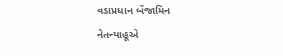વડાપ્રધાન બેંજામિન નેતન્યાહૂએ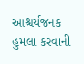આશ્ચર્યજનક હુમલા કરવાની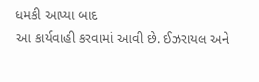ધમકી આપ્યા બાદ
આ કાર્યવાહી કરવામાં આવી છે. ઈઝરાયલ અને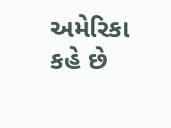અમેરિકા કહે છે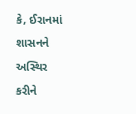કે, ઈરાનમાં શાસનને અસ્થિર
કરીને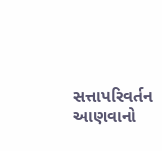સત્તાપરિવર્તન આણવાનો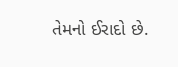તેમનો ઈરાદો છે.